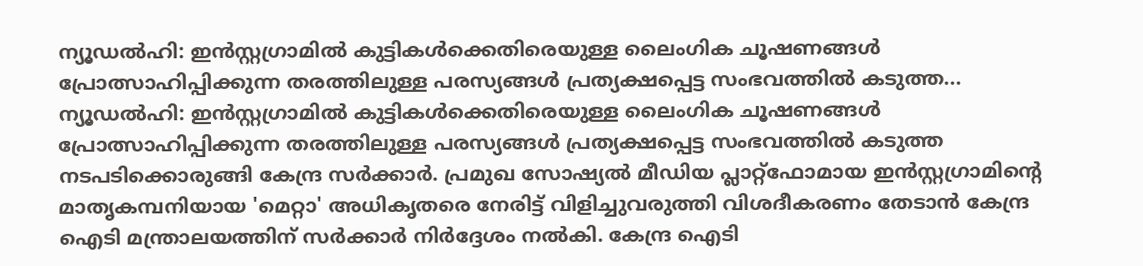ന്യൂഡൽഹി: ഇൻസ്റ്റഗ്രാമിൽ കുട്ടികൾക്കെതിരെയുള്ള ലൈംഗിക ചൂഷണങ്ങൾ പ്രോത്സാഹിപ്പിക്കുന്ന തരത്തിലുള്ള പരസ്യങ്ങൾ പ്രത്യക്ഷപ്പെട്ട സംഭവത്തിൽ കടുത്ത...
ന്യൂഡൽഹി: ഇൻസ്റ്റഗ്രാമിൽ കുട്ടികൾക്കെതിരെയുള്ള ലൈംഗിക ചൂഷണങ്ങൾ പ്രോത്സാഹിപ്പിക്കുന്ന തരത്തിലുള്ള പരസ്യങ്ങൾ പ്രത്യക്ഷപ്പെട്ട സംഭവത്തിൽ കടുത്ത നടപടിക്കൊരുങ്ങി കേന്ദ്ര സർക്കാർ. പ്രമുഖ സോഷ്യൽ മീഡിയ പ്ലാറ്റ്ഫോമായ ഇൻസ്റ്റഗ്രാമിന്റെ മാതൃകമ്പനിയായ 'മെറ്റാ' അധികൃതരെ നേരിട്ട് വിളിച്ചുവരുത്തി വിശദീകരണം തേടാൻ കേന്ദ്ര ഐടി മന്ത്രാലയത്തിന് സർക്കാർ നിർദ്ദേശം നൽകി. കേന്ദ്ര ഐടി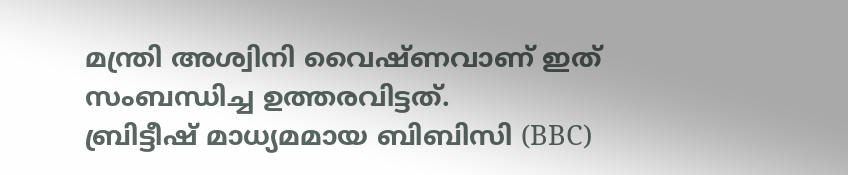മന്ത്രി അശ്വിനി വൈഷ്ണവാണ് ഇത് സംബന്ധിച്ച ഉത്തരവിട്ടത്.
ബ്രിട്ടീഷ് മാധ്യമമായ ബിബിസി (BBC)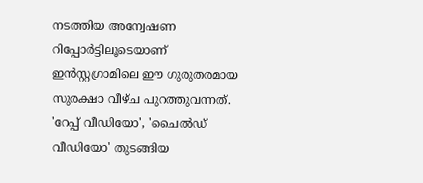നടത്തിയ അന്വേഷണ റിപ്പോർട്ടിലൂടെയാണ് ഇൻസ്റ്റഗ്രാമിലെ ഈ ഗുരുതരമായ സുരക്ഷാ വീഴ്ച പുറത്തുവന്നത്. 'റേപ്പ് വീഡിയോ', 'ചൈൽഡ് വീഡിയോ' തുടങ്ങിയ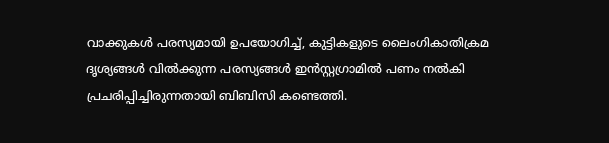വാക്കുകൾ പരസ്യമായി ഉപയോഗിച്ച്, കുട്ടികളുടെ ലൈംഗികാതിക്രമ ദൃശ്യങ്ങൾ വിൽക്കുന്ന പരസ്യങ്ങൾ ഇൻസ്റ്റഗ്രാമിൽ പണം നൽകി പ്രചരിപ്പിച്ചിരുന്നതായി ബിബിസി കണ്ടെത്തി.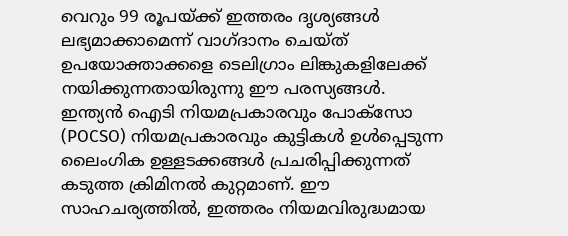വെറും 99 രൂപയ്ക്ക് ഇത്തരം ദൃശ്യങ്ങൾ ലഭ്യമാക്കാമെന്ന് വാഗ്ദാനം ചെയ്ത് ഉപയോക്താക്കളെ ടെലിഗ്രാം ലിങ്കുകളിലേക്ക് നയിക്കുന്നതായിരുന്നു ഈ പരസ്യങ്ങൾ.
ഇന്ത്യൻ ഐടി നിയമപ്രകാരവും പോക്സോ (POCSO) നിയമപ്രകാരവും കുട്ടികൾ ഉൾപ്പെടുന്ന ലൈംഗിക ഉള്ളടക്കങ്ങൾ പ്രചരിപ്പിക്കുന്നത് കടുത്ത ക്രിമിനൽ കുറ്റമാണ്. ഈ സാഹചര്യത്തിൽ, ഇത്തരം നിയമവിരുദ്ധമായ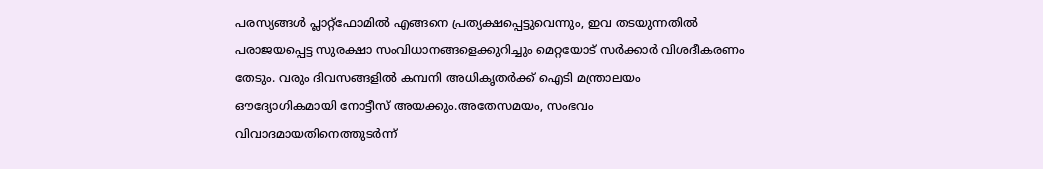പരസ്യങ്ങൾ പ്ലാറ്റ്ഫോമിൽ എങ്ങനെ പ്രത്യക്ഷപ്പെട്ടുവെന്നും, ഇവ തടയുന്നതിൽ പരാജയപ്പെട്ട സുരക്ഷാ സംവിധാനങ്ങളെക്കുറിച്ചും മെറ്റയോട് സർക്കാർ വിശദീകരണം തേടും. വരും ദിവസങ്ങളിൽ കമ്പനി അധികൃതർക്ക് ഐടി മന്ത്രാലയം ഔദ്യോഗികമായി നോട്ടീസ് അയക്കും.അതേസമയം, സംഭവം വിവാദമായതിനെത്തുടർന്ന്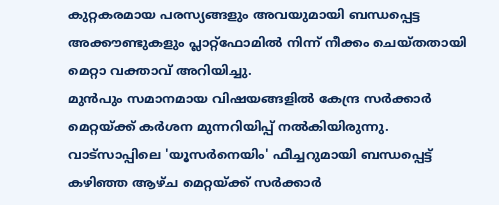കുറ്റകരമായ പരസ്യങ്ങളും അവയുമായി ബന്ധപ്പെട്ട അക്കൗണ്ടുകളും പ്ലാറ്റ്ഫോമിൽ നിന്ന് നീക്കം ചെയ്തതായി മെറ്റാ വക്താവ് അറിയിച്ചു.
മുൻപും സമാനമായ വിഷയങ്ങളിൽ കേന്ദ്ര സർക്കാർ മെറ്റയ്ക്ക് കർശന മുന്നറിയിപ്പ് നൽകിയിരുന്നു. വാട്സാപ്പിലെ 'യൂസർനെയിം' ഫീച്ചറുമായി ബന്ധപ്പെട്ട് കഴിഞ്ഞ ആഴ്ച മെറ്റയ്ക്ക് സർക്കാർ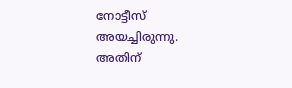നോട്ടീസ് അയച്ചിരുന്നു. അതിന്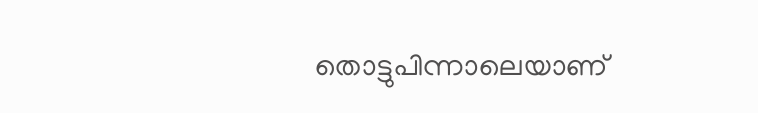തൊട്ടുപിന്നാലെയാണ്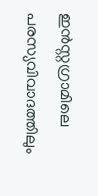ഇൻസ്റ്റഗ്രാമിലെ പരസ്യവിവാദത്തിലും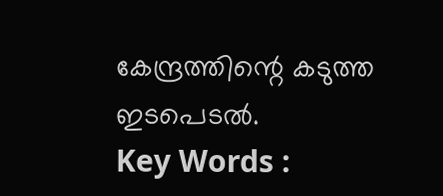കേന്ദ്രത്തിന്റെ കടുത്ത ഇടപെടൽ.
Key Words :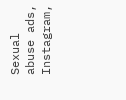Sexual abuse ads, Instagram,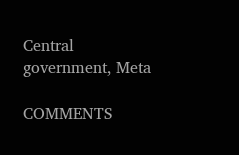Central government, Meta

COMMENTS